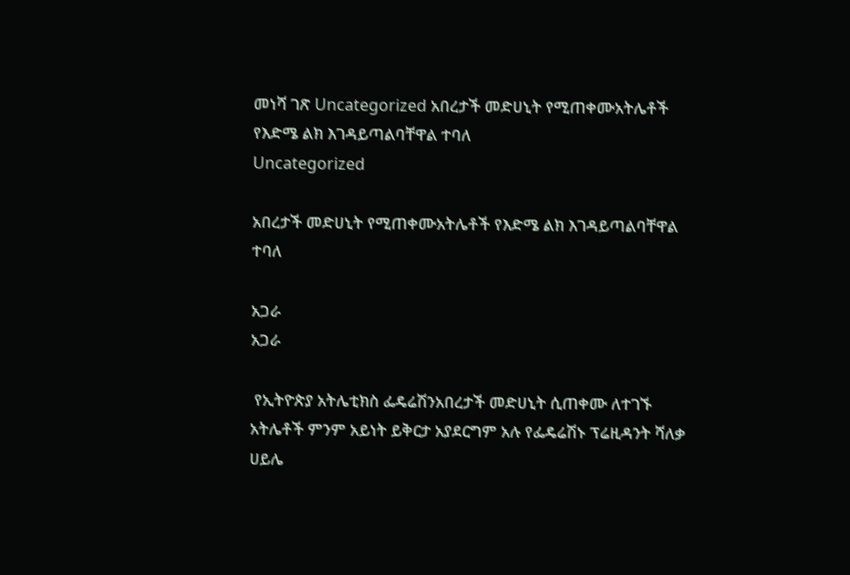መነሻ ገጽ Uncategorized አበረታች መድሀኒት የሚጠቀሙአትሌቶች የእድሜ ልክ እገዳይጣልባቸዋል ተባለ
Uncategorized

አበረታች መድሀኒት የሚጠቀሙአትሌቶች የእድሜ ልክ እገዳይጣልባቸዋል ተባለ

አጋራ
አጋራ

 የኢትዮጵያ አትሌቲክስ ፌዴሬሽንአበረታች መድሀኒት ሲጠቀሙ ለተገኙ አትሌቶች ምንም አይነት ይቅርታ አያደርግም አሉ የፌዴሬሽኑ ፕሬዚዳንት ሻለቃ ሀይሌ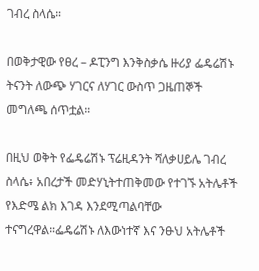ገብረ ስላሴ።

በወቅታዊው የፀረ – ዶፒንግ እንቅስቃሴ ዙሪያ ፌዴሬሽኑ ትናንት ለውጭ ሃገርና ለሃገር ውስጥ ጋዜጠኞች መግለጫ ሰጥቷል።

በዚህ ወቅት የፌዴሬሽኑ ፕሬዚዳንት ሻለቃሀይሌ ገብረ ስላሴ፥ አበረታች መድሃኒትተጠቅመው የተገኙ አትሌቶች የእድሜ ልክ እገዳ እንደሚጣልባቸው ተናግረዋል።ፌዴሬሽኑ ለእውነተኛ እና ንፁህ አትሌቶች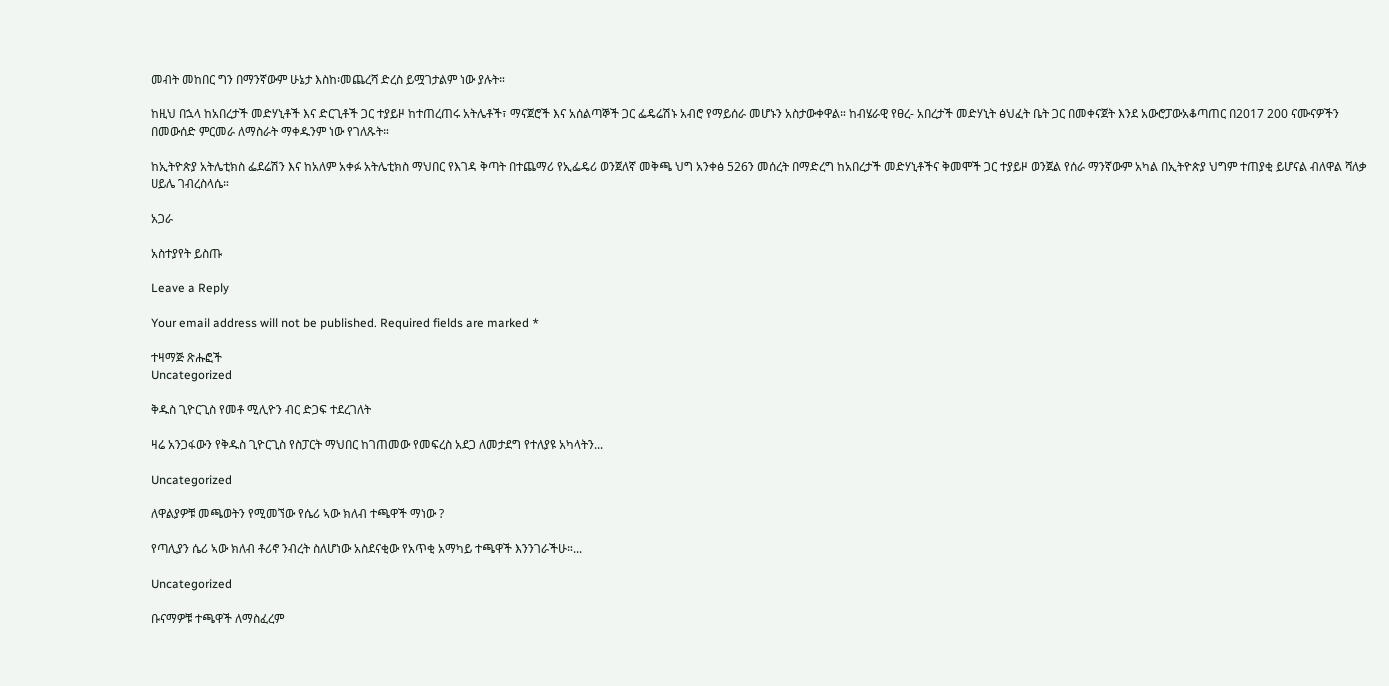መብት መከበር ግን በማንኛውም ሁኔታ እስከ፡መጨረሻ ድረስ ይሟገታልም ነው ያሉት።

ከዚህ በኋላ ከአበረታች መድሃኒቶች እና ድርጊቶች ጋር ተያይዞ ከተጠረጠሩ አትሌቶች፣ ማናጀሮች እና አሰልጣኞች ጋር ፌዴሬሽኑ አብሮ የማይሰራ መሆኑን አስታውቀዋል። ከብሄራዊ የፀረ- አበረታች መድሃኒት ፅህፈት ቤት ጋር በመቀናጀት እንደ አውሮፓውአቆጣጠር በ2017 200 ናሙናዎችን በመውሰድ ምርመራ ለማስራት ማቀዱንም ነው የገለጹት።

ከኢትዮጵያ አትሌቲክስ ፌደሬሽን እና ከአለም አቀፉ አትሌቲክስ ማህበር የእገዳ ቅጣት በተጨማሪ የኢፌዴሪ ወንጀለኛ መቅጫ ህግ አንቀፅ 526ን መሰረት በማድረግ ከአበረታች መድሃኒቶችና ቅመሞች ጋር ተያይዞ ወንጀል የሰራ ማንኛውም አካል በኢትዮጵያ ህግም ተጠያቂ ይሆናል ብለዋል ሻለቃ ሀይሌ ገብረስላሴ።

አጋራ

አስተያየት ይስጡ

Leave a Reply

Your email address will not be published. Required fields are marked *

ተዛማጅ ጽሑፎች
Uncategorized

ቅዱስ ጊዮርጊስ የመቶ ሚሊዮን ብር ድጋፍ ተደረገለት

ዛሬ አንጋፋውን የቅዱስ ጊዮርጊስ የስፓርት ማህበር ከገጠመው የመፍረስ አደጋ ለመታደግ የተለያዩ አካላትን...

Uncategorized

ለዋልያዎቹ መጫወትን የሚመኘው የሴሪ ኣው ክለብ ተጫዋች ማነው ?

የጣሊያን ሴሪ ኣው ክለብ ቶሪኖ ንብረት ስለሆነው አስደናቂው የአጥቂ አማካይ ተጫዋች እንንገራችሁ።...

Uncategorized

ቡናማዎቹ ተጫዋች ለማስፈረም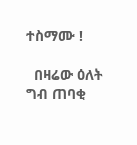ተስማሙ !

  በዛሬው ዕለት ግብ ጠባቂ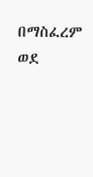በማስፈረም ወደ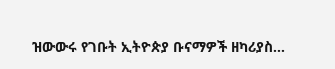ዝውውሩ የገቡት ኢትዮጵያ ቡናማዎች ዘካሪያስ...